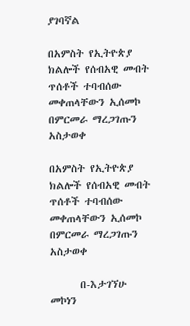ያገባኛል

በአምስት የኢትዮጵያ ክልሎች የሰብአዊ መብት ጥሰቶች ተባብሰው መቀጠላቸውን ኢሰመኮ በምርመራ ማረጋገጡን አስታወቀ

በአምስት የኢትዮጵያ ክልሎች የሰብአዊ መብት ጥሰቶች ተባብሰው መቀጠላቸውን ኢሰመኮ በምርመራ ማረጋገጡን አስታወቀ

      በ-እታገኘሁ መኮነን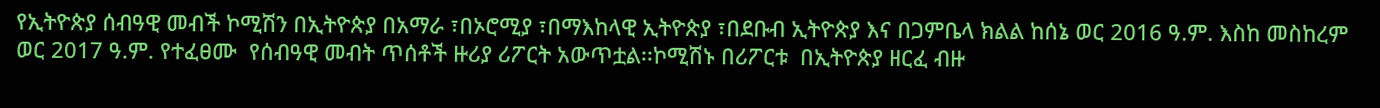የኢትዮጵያ ሰብዓዊ መብች ኮሚሽን በኢትዮጵያ በአማራ ፣በኦሮሚያ ፣በማእከላዊ ኢትዮጵያ ፣በደቡብ ኢትዮጵያ እና በጋምቤላ ክልል ከሰኔ ወር 2016 ዓ.ም. እስከ መስከረም ወር 2017 ዓ.ም. የተፈፀሙ  የሰብዓዊ መብት ጥሰቶች ዙሪያ ሪፖርት አውጥቷል፡፡ኮሚሽኑ በሪፖርቱ  በኢትዮጵያ ዘርፈ ብዙ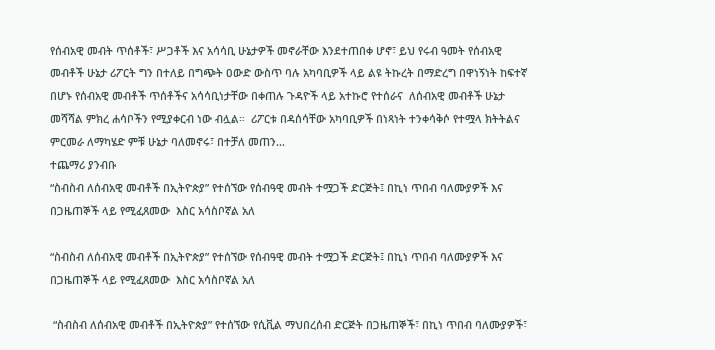የሰብአዊ መብት ጥሰቶች፣ ሥጋቶች እና አሳሳቢ ሁኔታዎች መኖራቸው እንደተጠበቀ ሆኖ፣ ይህ የሩብ ዓመት የሰብአዊ መብቶች ሁኔታ ሪፖርት ግን በተለይ በግጭት ዐውድ ውስጥ ባሉ አካባቢዎች ላይ ልዩ ትኩረት በማድረግ በዋነኝነት ከፍተኛ በሆኑ የሰብአዊ መብቶች ጥሰቶችና አሳሳቢነታቸው በቀጠሉ ጉዳዮች ላይ አተኩሮ የተሰራና  ለሰብአዊ መብቶች ሁኔታ መሻሻል ምክረ ሐሳቦችን የሚያቀርብ ነው ብሏል።  ሪፖርቱ በዳሰሳቸው አካባቢዎች በነጻነት ተንቀሳቅሶ የተሟላ ክትትልና ምርመራ ለማካሄድ ምቹ ሁኔታ ባለመኖሩ፣ በተቻለ መጠን…
ተጨማሪ ያንብቡ
“ስብስብ ለሰብአዊ መብቶች በኢትዮጵያ” የተሰኘው የሰብዓዊ መብት ተሟጋች ድርጅት፤ በኪነ ጥበብ ባለሙያዎች እና በጋዜጠኞች ላይ የሚፈጸመው  እስር አሳስቦኛል አለ

“ስብስብ ለሰብአዊ መብቶች በኢትዮጵያ” የተሰኘው የሰብዓዊ መብት ተሟጋች ድርጅት፤ በኪነ ጥበብ ባለሙያዎች እና በጋዜጠኞች ላይ የሚፈጸመው  እስር አሳስቦኛል አለ

 “ስብስብ ለሰብአዊ መብቶች በኢትዮጵያ” የተሰኘው የሲቪል ማህበረሰብ ድርጅት በጋዜጠኞች፣ በኪነ ጥበብ ባለሙያዎች፣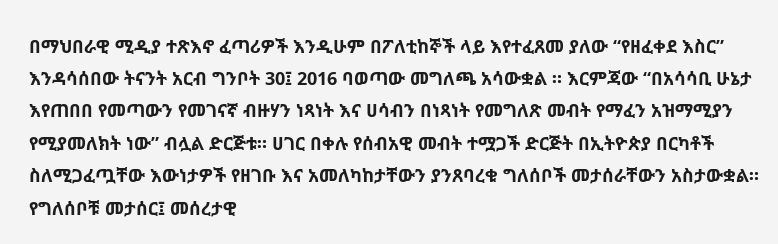በማህበራዊ ሚዲያ ተጽእኖ ፈጣሪዎች እንዲሁም በፖለቲከኞች ላይ እየተፈጸመ ያለው “የዘፈቀደ እስር” እንዳሳሰበው ትናንት አርብ ግንቦት 30፤ 2016 ባወጣው መግለጫ አሳውቋል ። እርምጃው “በአሳሳቢ ሁኔታ እየጠበበ የመጣውን የመገናኛ ብዙሃን ነጻነት እና ሀሳብን በነጻነት የመግለጽ መብት የማፈን አዝማሚያን የሚያመለክት ነው” ብሏል ድርጅቱ። ሀገር በቀሉ የሰብአዊ መብት ተሟጋች ድርጅት በኢትዮጵያ በርካቶች ስለሚጋፈጧቸው እውነታዎች የዘገቡ እና አመለካከታቸውን ያንጸባረቁ ግለሰቦች መታሰራቸውን አስታውቋል። የግለሰቦቹ መታሰር፤ መሰረታዊ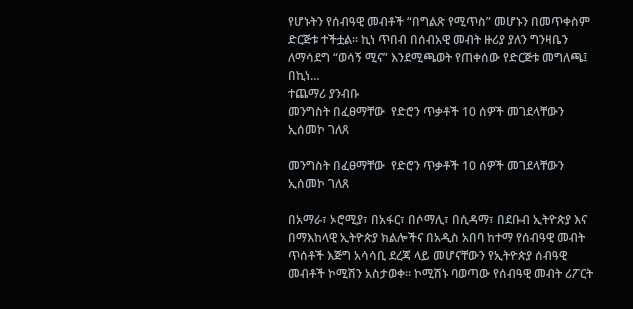የሆኑትን የሰብዓዊ መብቶች “በግልጽ የሚጥስ” መሆኑን በመጥቀስም ድርጅቱ ተችቷል። ኪነ ጥበብ በሰብአዊ መብት ዙሪያ ያለን ግንዛቤን ለማሳደግ “ወሳኝ ሚና” እንደሚጫወት የጠቀሰው የድርጅቱ መግለጫ፤ በኪነ…
ተጨማሪ ያንብቡ
መንግስት በፈፀማቸው  የድሮን ጥቃቶች 10 ሰዎች መገደላቸውን ኢሰመኮ ገለጸ

መንግስት በፈፀማቸው  የድሮን ጥቃቶች 10 ሰዎች መገደላቸውን ኢሰመኮ ገለጸ

በአማራ፣ ኦሮሚያ፣ በአፋር፣ በሶማሊ፣ በሲዳማ፣ በደቡብ ኢትዮጵያ እና በማእከላዊ ኢትዮጵያ ክልሎችና በአዲስ አበባ ከተማ የሰብዓዊ መብት ጥሰቶች እጅግ አሳሳቢ ደረጃ ላይ መሆናቸውን የኢትዮጵያ ሰብዓዊ መብቶች ኮሚሽን አስታወቀ። ኮሚሽኑ ባወጣው የሰብዓዊ መብት ሪፖርት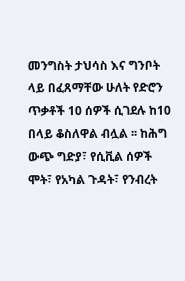መንግስት ታህሳስ እና ግንቦት ላይ በፈጸማቸው ሁለት የድሮን ጥቃቶች 10 ሰዎች ሲገደሉ ከ10 በላይ ቆስለዋል ብሏል ፡፡ ከሕግ ውጭ ግድያ፣ የሲቪል ሰዎች ሞት፣ የአካል ጉዳት፣ የንብረት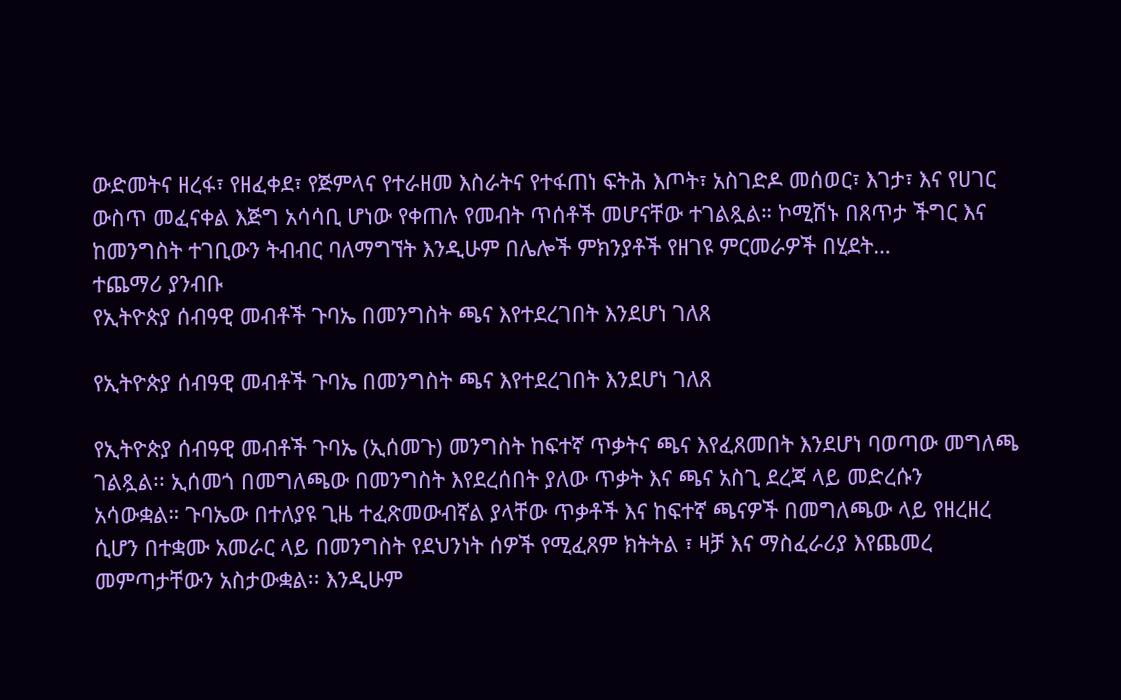ውድመትና ዘረፋ፣ የዘፈቀደ፣ የጅምላና የተራዘመ እስራትና የተፋጠነ ፍትሕ እጦት፣ አስገድዶ መሰወር፣ እገታ፣ እና የሀገር ውስጥ መፈናቀል እጅግ አሳሳቢ ሆነው የቀጠሉ የመብት ጥሰቶች መሆናቸው ተገልጿል። ኮሚሽኑ በጸጥታ ችግር እና ከመንግስት ተገቢውን ትብብር ባለማግኘት እንዲሁም በሌሎች ምክንያቶች የዘገዩ ምርመራዎች በሂደት…
ተጨማሪ ያንብቡ
የኢትዮጵያ ሰብዓዊ መብቶች ጉባኤ በመንግስት ጫና እየተደረገበት እንደሆነ ገለጸ

የኢትዮጵያ ሰብዓዊ መብቶች ጉባኤ በመንግስት ጫና እየተደረገበት እንደሆነ ገለጸ

የኢትዮጵያ ሰብዓዊ መብቶች ጉባኤ (ኢሰመጉ) መንግስት ከፍተኛ ጥቃትና ጫና እየፈጸመበት እንደሆነ ባወጣው መግለጫ ገልጿል፡፡ ኢሰመጎ በመግለጫው በመንግስት እየደረሰበት ያለው ጥቃት እና ጫና አስጊ ደረጃ ላይ መድረሱን  አሳውቋል። ጉባኤው በተለያዩ ጊዜ ተፈጽመውብኛል ያላቸው ጥቃቶች እና ከፍተኛ ጫናዎች በመግለጫው ላይ የዘረዘረ ሲሆን በተቋሙ አመራር ላይ በመንግስት የደህንነት ሰዎች የሚፈጸም ክትትል ፣ ዛቻ እና ማስፈራሪያ እየጨመረ መምጣታቸውን አስታውቋል፡፡ እንዲሁም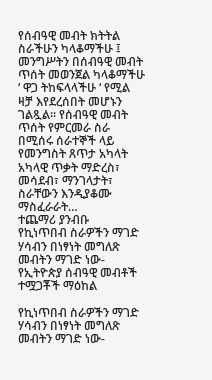የሰብዓዊ መብት ክትትል ስራችሁን ካላቆማችሁ ፤ መንግሥትን በሰብዓዊ መብት ጥሰት መወንጀል ካላቆማችሁ  ‘ ዋጋ ትከፍላላችሁ ‘ የሚል ዛቻ እየደረሰበት መሆኑን ገልጿል፡፡ የሰብዓዊ መብት ጥሰት የምርመራ ስራ በሚሰሩ ሰራተኞች ላይ የመንግስት ጸጥታ አካላት አካላዊ ጥቃት ማድረስ፣ መሳደብ፣ ማንገላታት፣ ስራቸውን እንዲያቆሙ ማስፈራራት…
ተጨማሪ ያንብቡ
የኪነጥበብ ስራዎችን ማገድ ሃሳብን በነፃነት መግለጽ መብትን ማገድ ነው-የኢትዮጵያ ሰብዓዊ መብቶች ተሟጋቾች ማዕከል

የኪነጥበብ ስራዎችን ማገድ ሃሳብን በነፃነት መግለጽ መብትን ማገድ ነው-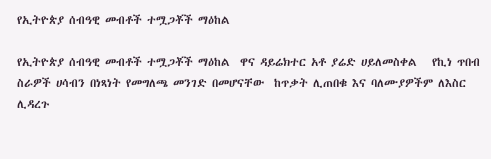የኢትዮጵያ ሰብዓዊ መብቶች ተሟጋቾች ማዕከል

የኢትዮጵያ ሰብዓዊ መብቶች ተሟጋቾች ማዕከል  ዋና ዳይሬክተር አቶ ያሬድ ሀይለመስቀል   የኪነ ጥበብ ስራዎች ሀሳብን በነጻነት የመግለጫ መንገድ በመሆናቸው  ከጥቃት ሊጠበቁ እና ባለሙያዎችም ለእስር ሊዳረጉ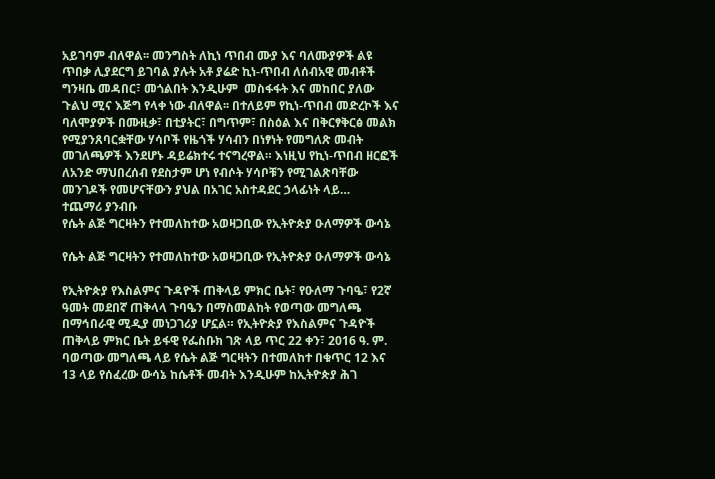አይገባም ብለዋል፡፡ መንግስት ለኪነ ጥበብ ሙያ እና ባለሙያዎች ልዩ ጥበቃ ሊያደርግ ይገባል ያሉት አቶ ያሬድ ኪነ-ጥበብ ለሰብአዊ መብቶች ግንዛቤ መዳበር፣ መጎልበት እንዲሁም  መስፋፋት እና መከበር ያለው ጉልህ ሚና እጅግ የላቀ ነው ብለዋል፡፡ በተለይም የኪነ-ጥበብ መድረኮች እና ባለሞያዎች በሙዚቃ፣ በቲያትር፣ በግጥም፣ በስዕል እና በቅርፃቅርፅ መልክ የሚያንጸባርቋቸው ሃሳቦች የዜጎች ሃሳብን በነፃነት የመግለጽ መብት መገለጫዎች እንደሆኑ ዳይሬክተሩ ተናግረዋል። እነዚህ የኪነ-ጥበብ ዘርፎች ለአንድ ማህበረሰብ የደስታም ሆነ የብሶት ሃሳቦቹን የሚገልጽባቸው መንገዶች የመሆናቸውን ያህል በአገር አስተዳደር ኃላፊነት ላይ…
ተጨማሪ ያንብቡ
የሴት ልጅ ግርዛትን የተመለከተው አወዛጋቢው የኢትዮጵያ ዑለማዎች ውሳኔ

የሴት ልጅ ግርዛትን የተመለከተው አወዛጋቢው የኢትዮጵያ ዑለማዎች ውሳኔ

የኢትዮጵያ የእስልምና ጉዳዮች ጠቅላይ ምክር ቤት፣ የዑለማ ጉባዔ፣ የ2ኛ ዓመት መደበኛ ጠቅላላ ጉባዔን በማስመልከት የወጣው መግለጫ በማኅበራዊ ሚዲያ መነጋገሪያ ሆኗል። የኢትዮጵያ የእስልምና ጉዳዮች ጠቅላይ ምክር ቤት ይፋዊ የፌስቡክ ገጽ ላይ ጥር 22 ቀን፣ 2016 ዓ. ም. ባወጣው መግለጫ ላይ የሴት ልጅ ግርዛትን በተመለከተ በቁጥር 12 እና 13 ላይ የሰፈረው ውሳኔ ከሴቶች መብት እንዲሁም ከኢትዮጵያ ሕገ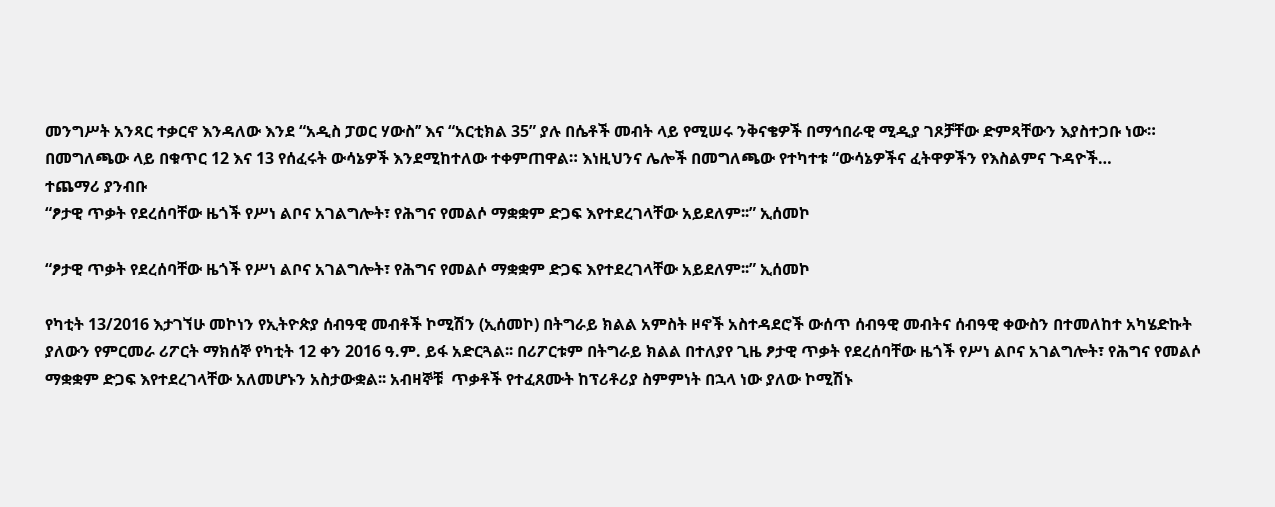መንግሥት አንጻር ተቃርኖ እንዳለው እንደ “አዲስ ፓወር ሃውስ’’ እና “አርቲክል 35” ያሉ በሴቶች መብት ላይ የሚሠሩ ንቅናቄዎች በማኅበራዊ ሚዲያ ገጾቻቸው ድምጻቸውን እያስተጋቡ ነው። በመግለጫው ላይ በቁጥር 12 እና 13 የሰፈሩት ውሳኔዎች እንደሚከተለው ተቀምጠዋል። እነዚህንና ሌሎች በመግለጫው የተካተቱ “ውሳኔዎችና ፈትዋዎችን የእስልምና ጉዳዮች…
ተጨማሪ ያንብቡ
“ፆታዊ ጥቃት የደረሰባቸው ዜጎች የሥነ ልቦና አገልግሎት፣ የሕግና የመልሶ ማቋቋም ድጋፍ እየተደረገላቸው አይደለም፡፡” ኢሰመኮ

“ፆታዊ ጥቃት የደረሰባቸው ዜጎች የሥነ ልቦና አገልግሎት፣ የሕግና የመልሶ ማቋቋም ድጋፍ እየተደረገላቸው አይደለም፡፡” ኢሰመኮ

የካቲት 13/2016 እታገኘሁ መኮነን የኢትዮጵያ ሰብዓዊ መብቶች ኮሚሽን (ኢሰመኮ) በትግራይ ክልል አምስት ዞኖች አስተዳደሮች ውሰጥ ሰብዓዊ መብትና ሰብዓዊ ቀውስን በተመለከተ አካሄድኩት ያለውን የምርመራ ሪፖርት ማክሰኞ የካቲት 12 ቀን 2016 ዓ.ም. ይፋ አድርጓል፡፡ በሪፖርቱም በትግራይ ክልል በተለያየ ጊዜ ፆታዊ ጥቃት የደረሰባቸው ዜጎች የሥነ ልቦና አገልግሎት፣ የሕግና የመልሶ ማቋቋም ድጋፍ እየተደረገላቸው አለመሆኑን አስታውቋል፡፡ አብዛኞቹ  ጥቃቶች የተፈጸሙት ከፕሪቶሪያ ስምምነት በኋላ ነው ያለው ኮሚሽኑ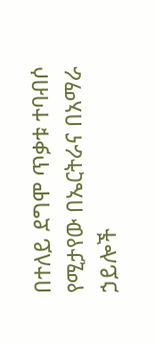በተለይ ደግሞ ጥቃቱ ተባብሶ የሚታየው በኤርትራና በአማራ ኃይሎች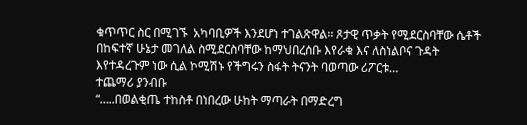ቁጥጥር ስር በሚገኙ  አካባቢዎች እንደሆነ ተገልጽዋል፡፡ ጾታዊ ጥቃት የሚደርስባቸው ሴቶች በከፍተኛ ሁኔታ መገለል ስሚደርስባቸው ከማህበረሰቡ እየራቁ እና ለስነልቦና ጉዳት እየተዳረጉም ነው ሲል ኮሚሽኑ የችግሩን ስፋት ትናንት ባወጣው ሪፖርቱ…
ተጨማሪ ያንብቡ
“…..በወልቂጤ ተከስቶ በነበረው ሁከት ማጣራት በማድረግ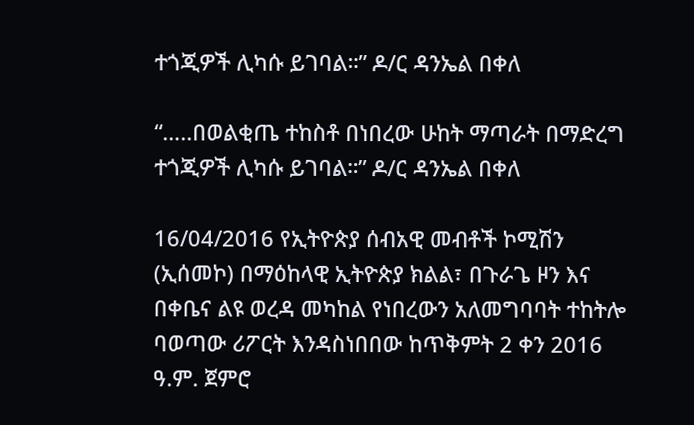ተጎጂዎች ሊካሱ ይገባል።” ዶ/ር ዳንኤል በቀለ

“…..በወልቂጤ ተከስቶ በነበረው ሁከት ማጣራት በማድረግ ተጎጂዎች ሊካሱ ይገባል።” ዶ/ር ዳንኤል በቀለ

16/04/2016 የኢትዮጵያ ሰብአዊ መብቶች ኮሚሽን (ኢሰመኮ) በማዕከላዊ ኢትዮጵያ ክልል፣ በጉራጌ ዞን እና በቀቤና ልዩ ወረዳ መካከል የነበረውን አለመግባባት ተከትሎ ባወጣው ሪፖርት እንዳስነበበው ከጥቅምት 2 ቀን 2016 ዓ.ም. ጀምሮ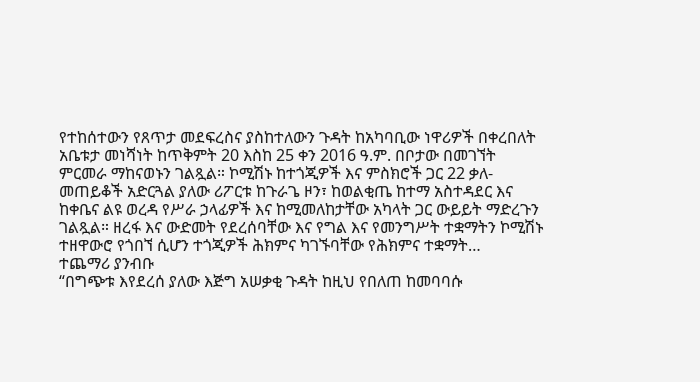የተከሰተውን የጸጥታ መደፍረስና ያስከተለውን ጉዳት ከአካባቢው ነዋሪዎች በቀረበለት አቤቱታ መነሻነት ከጥቅምት 20 እስከ 25 ቀን 2016 ዓ.ም. በቦታው በመገኘት ምርመራ ማከናወኑን ገልጿል። ኮሚሽኑ ከተጎጂዎች እና ምስክሮች ጋር 22 ቃለ-መጠይቆች አድርጓል ያለው ሪፖርቱ ከጉራጌ ዞን፣ ከወልቂጤ ከተማ አስተዳደር እና ከቀቤና ልዩ ወረዳ የሥራ ኃላፊዎች እና ከሚመለከታቸው አካላት ጋር ውይይት ማድረጉን ገልጿል። ዘረፋ እና ውድመት የደረሰባቸው እና የግል እና የመንግሥት ተቋማትን ኮሚሽኑ ተዘዋውሮ የጎበኘ ሲሆን ተጎጂዎች ሕክምና ካገኙባቸው የሕክምና ተቋማት…
ተጨማሪ ያንብቡ
“በግጭቱ እየደረሰ ያለው እጅግ አሠቃቂ ጉዳት ከዚህ የበለጠ ከመባባሱ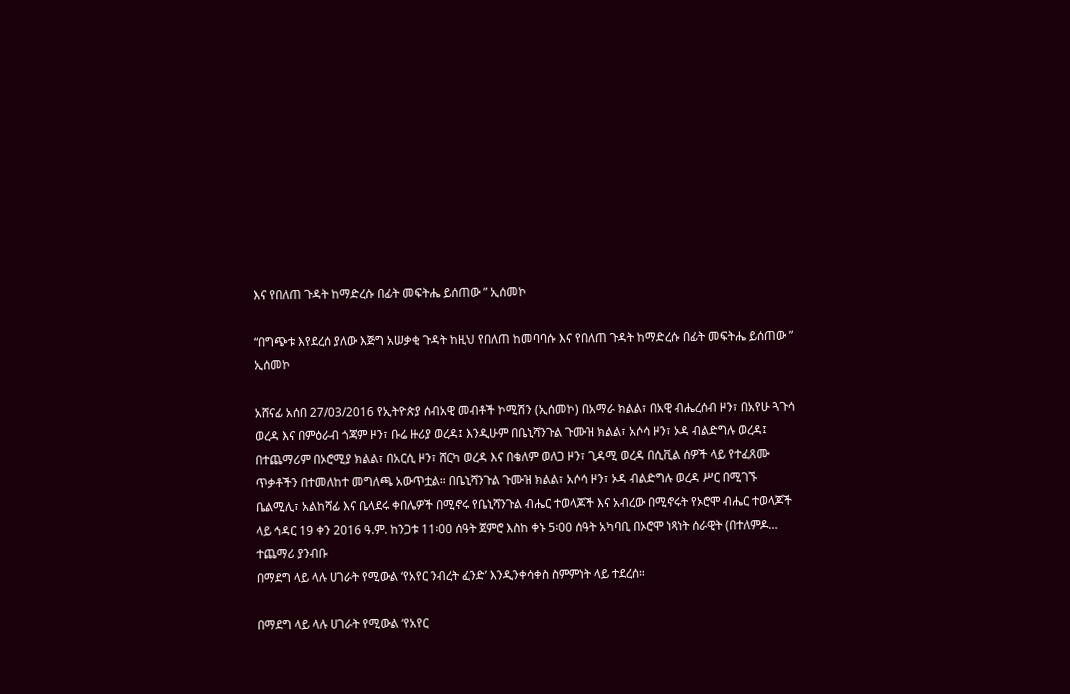እና የበለጠ ጉዳት ከማድረሱ በፊት መፍትሔ ይሰጠው ” ኢሰመኮ

“በግጭቱ እየደረሰ ያለው እጅግ አሠቃቂ ጉዳት ከዚህ የበለጠ ከመባባሱ እና የበለጠ ጉዳት ከማድረሱ በፊት መፍትሔ ይሰጠው ” ኢሰመኮ

አሸናፊ አሰበ 27/03/2016 የኢትዮጵያ ሰብአዊ መብቶች ኮሚሽን (ኢሰመኮ) በአማራ ክልል፣ በአዊ ብሔረሰብ ዞን፣ በአየሁ ጓጉሳ ወረዳ እና በምዕራብ ጎጃም ዞን፣ ቡሬ ዙሪያ ወረዳ፤ እንዲሁም በቤኒሻንጉል ጉሙዝ ክልል፣ አሶሳ ዞን፣ ኦዳ ብልድግሉ ወረዳ፤ በተጨማሪም በኦሮሚያ ክልል፣ በአርሲ ዞን፣ ሸርካ ወረዳ እና በቄለም ወለጋ ዞን፣ ጊዳሚ ወረዳ በሲቪል ሰዎች ላይ የተፈጸሙ ጥቃቶችን በተመለከተ መግለጫ አውጥቷል። በቤኒሻንጉል ጉሙዝ ክልል፣ አሶሳ ዞን፣ ኦዳ ብልድግሉ ወረዳ ሥር በሚገኙ ቤልሚሊ፣ አልከሻፊ እና ቤላደሩ ቀበሌዎች በሚኖሩ የቤኒሻንጉል ብሔር ተወላጆች እና አብረው በሚኖሩት የኦሮሞ ብሔር ተወላጆች ላይ ኅዳር 19 ቀን 2016 ዓ.ም. ከንጋቱ 11፡00 ሰዓት ጀምሮ እስከ ቀኑ 5፡00 ሰዓት አካባቢ በኦሮሞ ነጻነት ሰራዊት (በተለምዶ…
ተጨማሪ ያንብቡ
በማደግ ላይ ላሉ ሀገራት የሚውል ‘የአየር ንብረት ፈንድ’ እንዲንቀሳቀስ ስምምነት ላይ ተደረሰ።

በማደግ ላይ ላሉ ሀገራት የሚውል ‘የአየር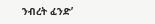ንብረት ፈንድ’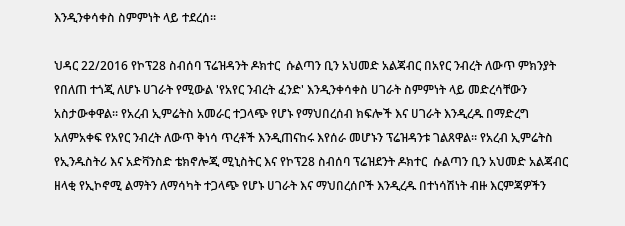እንዲንቀሳቀስ ስምምነት ላይ ተደረሰ።

ህዳር 22/2016 የኮፕ28 ስብሰባ ፕሬዝዳንት ዶክተር  ሱልጣን ቢን አህመድ አልጃብር በአየር ንብረት ለውጥ ምክንያት የበለጠ ተጎጂ ለሆኑ ሀገራት የሚውል 'የአየር ንብረት ፈንድ' እንዲንቀሳቀስ ሀገራት ስምምነት ላይ መድረሳቸውን አስታውቀዋል። የአረብ ኢምሬትስ አመራር ተጋላጭ የሆኑ የማህበረሰብ ክፍሎች እና ሀገራት እንዲረዱ በማድረግ አለምአቀፍ የአየር ንብረት ለውጥ ቅነሳ ጥረቶች እንዲጠናከሩ እየሰራ መሆኑን ፕሬዝዳንቱ ገልጸዋል። የአረብ ኢምሬትስ የኢንዱስትሪ እና አድቫንስድ ቴክኖሎጂ ሚኒስትር እና የኮፕ28 ስብሰባ ፕሬዝደንት ዶክተር  ሱልጣን ቢን አህመድ አልጃብር ዘላቂ የኢኮኖሚ ልማትን ለማሳካት ተጋላጭ የሆኑ ሀገራት እና ማህበረሰቦች እንዲረዱ በተነሳሽነት ብዙ እርምጃዎችን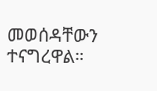መወሰዳቸውን ተናግረዋል።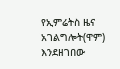የኢምሬትስ ዜና አገልግሎት(ዋም) እንደዘገበው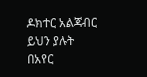ዶክተር አልጃብር ይህን ያሉት በአየር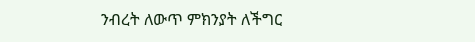ንብረት ለውጥ ምክንያት ለችግር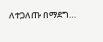ለተጋለጡ በማደግ…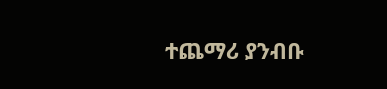ተጨማሪ ያንብቡ